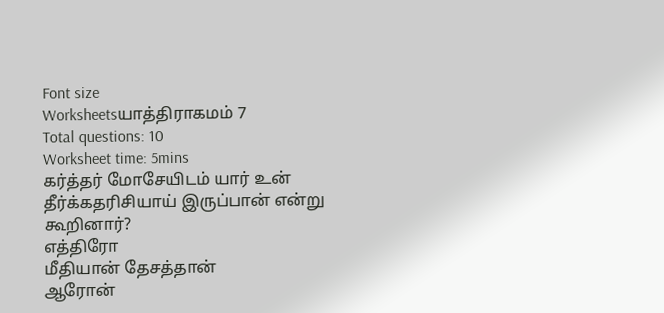Font size
Worksheetsயாத்திராகமம் 7
Total questions: 10
Worksheet time: 5mins
கர்த்தர் மோசேயிடம் யார் உன் தீர்க்கதரிசியாய் இருப்பான் என்று கூறினார்?
எத்திரோ
மீதியான் தேசத்தான்
ஆரோன்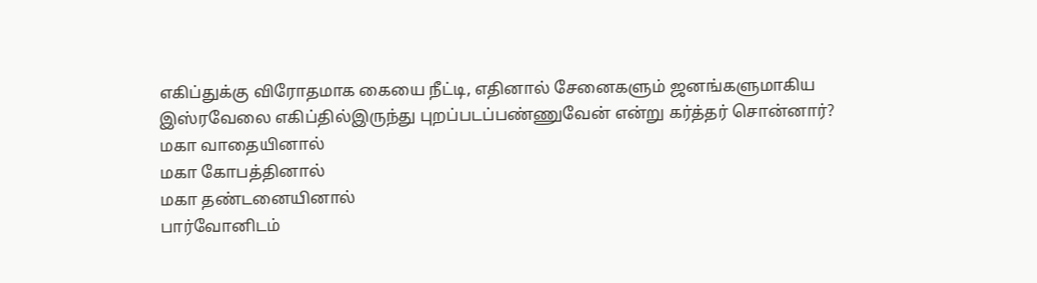எகிப்துக்கு விரோதமாக கையை நீட்டி, எதினால் சேனைகளும் ஜனங்களுமாகிய இஸ்ரவேலை எகிப்தில்இருந்து புறப்படப்பண்ணுவேன் என்று கர்த்தர் சொன்னார்?
மகா வாதையினால்
மகா கோபத்தினால்
மகா தண்டனையினால்
பார்வோனிடம்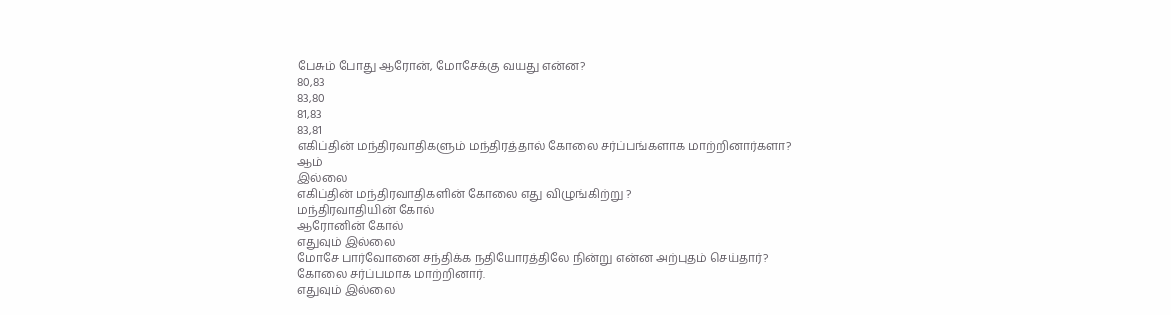பேசும் போது ஆரோன், மோசேக்கு வயது என்ன?
80,83
83,80
81,83
83,81
எகிப்தின் மந்திரவாதிகளும் மந்திரத்தால் கோலை சர்ப்பங்களாக மாற்றினார்களா?
ஆம்
இல்லை
எகிப்தின் மந்திரவாதிகளின் கோலை எது விழுங்கிற்று ?
மந்திரவாதியின் கோல்
ஆரோனின் கோல்
எதுவும் இல்லை
மோசே பார்வோனை சந்திக்க நதியோரத்திலே நின்று என்ன அற்புதம் செய்தார்?
கோலை சர்ப்பமாக மாற்றினார்.
எதுவும் இல்லை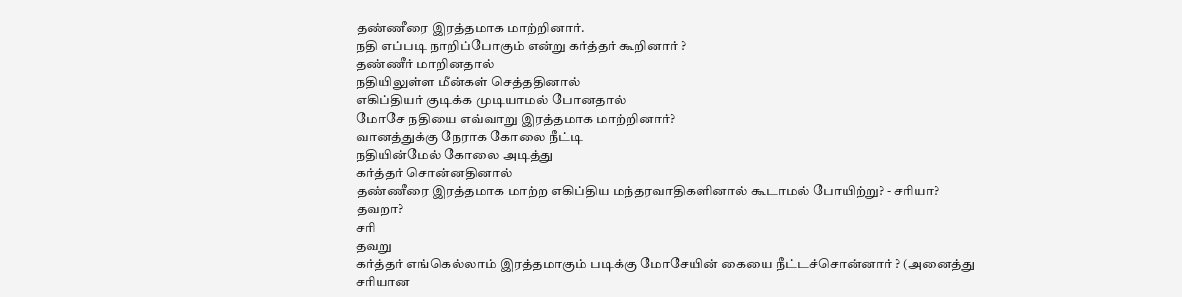தண்ணீரை இரத்தமாக மாற்றினார்.
நதி எப்படி நாறிப்போகும் என்று கர்த்தர் கூறினார் ?
தண்ணீர் மாறினதால்
நதியிலுள்ள மீன்கள் செத்ததினால்
எகிப்தியர் குடிக்க முடியாமல் போனதால்
மோசே நதியை எவ்வாறு இரத்தமாக மாற்றினார்?
வானத்துக்கு நேராக கோலை நீட்டி
நதியின்மேல் கோலை அடித்து
கர்த்தர் சொன்னதினால்
தண்ணீரை இரத்தமாக மாற்ற எகிப்திய மந்தரவாதிகளினால் கூடாமல் போயிற்று? - சரியா? தவறா?
சரி
தவறு
கர்த்தர் எங்கெல்லாம் இரத்தமாகும் படிக்கு மோசேயின் கையை நீட்டச்சொன்னார் ? (அனைத்து சரியான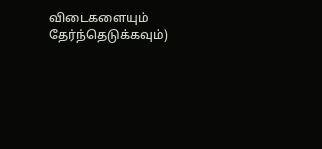விடைகளையும் தேர்ந்தெடுக்கவும்)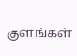குளங்கள்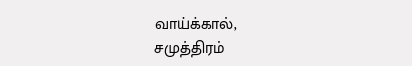வாய்க்கால்,
சமுத்திரம்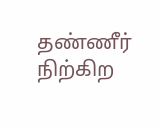தண்ணீர் நிற்கிற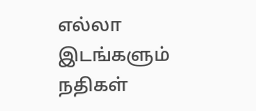எல்லா இடங்களும்
நதிகள்